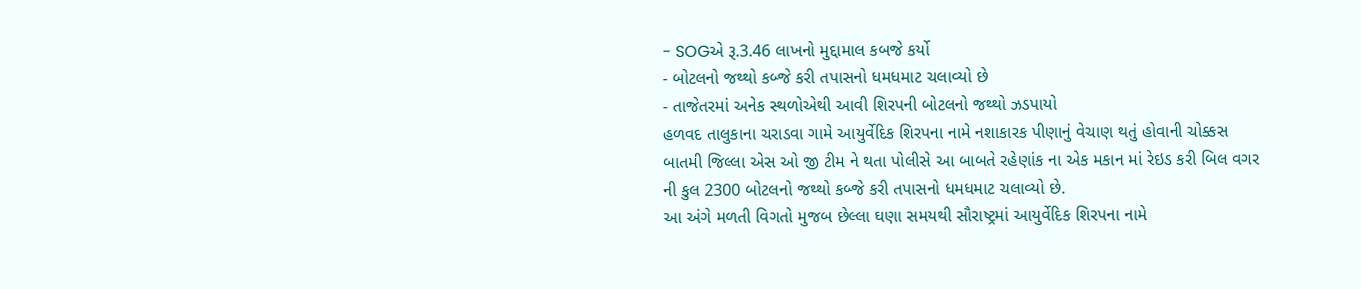- SOGએ રૂ.3.46 લાખનો મુદ્દામાલ કબજે કર્યો
- બોટલનો જથ્થો કબ્જે કરી તપાસનો ધમધમાટ ચલાવ્યો છે
- તાજેતરમાં અનેક સ્થળોએથી આવી શિરપની બોટલનો જથ્થો ઝડપાયો
હળવદ તાલુકાના ચરાડવા ગામે આયુર્વેદિક શિરપના નામે નશાકારક પીણાનું વેચાણ થતું હોવાની ચોક્કસ બાતમી જિલ્લા એસ ઓ જી ટીમ ને થતા પોલીસે આ બાબતે રહેણાંક ના એક મકાન માં રેઇડ કરી બિલ વગર ની કુલ 2300 બોટલનો જથ્થો કબ્જે કરી તપાસનો ધમધમાટ ચલાવ્યો છે.
આ અંગે મળતી વિગતો મુજબ છેલ્લા ઘણા સમયથી સૌરાષ્ટ્રમાં આયુર્વેદિક શિરપના નામે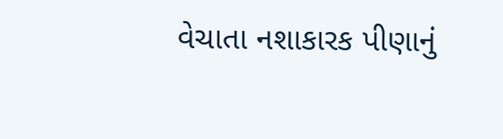વેચાતા નશાકારક પીણાનું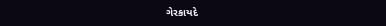ગેરકાયદે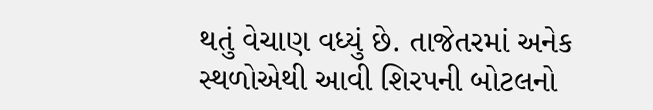થતું વેચાણ વધ્યું છે. તાજેતરમાં અનેક સ્થળોએથી આવી શિરપની બોટલનો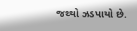જથ્થો ઝડપાયો છે.